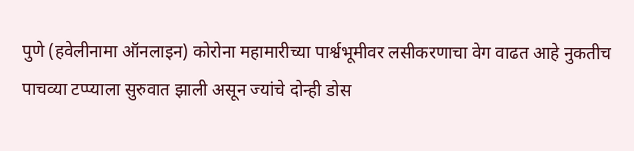पुणे (हवेलीनामा ऑनलाइन) कोरोना महामारीच्या पार्श्वभूमीवर लसीकरणाचा वेग वाढत आहे नुकतीच पाचव्या टप्प्याला सुरुवात झाली असून ज्यांचे दोन्ही डोस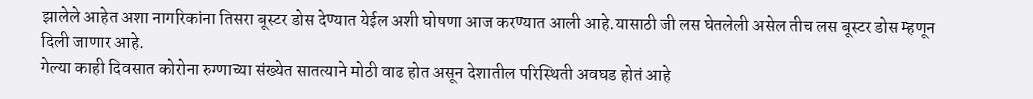झालेले आहेत अशा नागरिकांना तिसरा बूस्टर डोस देण्यात येईल अशी घोषणा आज करण्यात आली आहे.यासाठी जी लस घेतलेली असेल तीच लस बूस्टर डोस म्हणून दिली जाणार आहे.
गेल्या काही दिवसात कोरोना रुग्णाच्या संख्येत सातत्याने मोठी वाढ होत असून देशातील परिस्थिती अवघड होतं आहे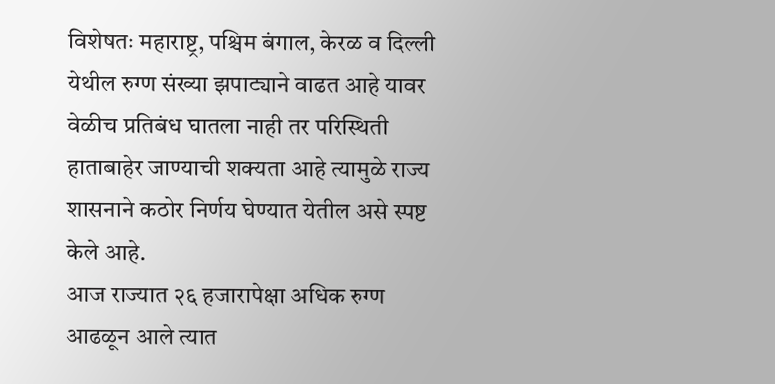विशेषतः महाराष्ट्र, पश्चिम बंगाल, केरळ व दिल्ली येथील रुग्ण संख्या झपाट्याने वाढत आहे यावर वेळीच प्रतिबंध घातला नाही तर परिस्थिती हाताबाहेर जाण्याची शक्यता आहे त्यामुळे राज्य शासनाने कठोर निर्णय घेण्यात येतील असे स्पष्ट केले आहे.
आज राज्यात २६ हजारापेक्षा अधिक रुग्ण आढळून आले त्यात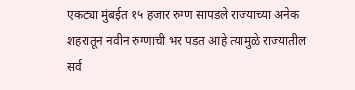एकट्या मुंबईत १५ हजार रुग्ण सापडले राज्याच्या अनेक शहरातून नवीन रुग्णाची भर पडत आहे त्यामुळे राज्यातील सर्व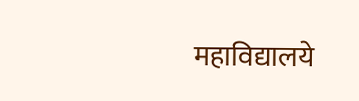महाविद्यालये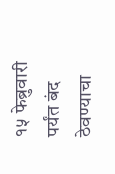१५ फेब्रुवारी पर्यंत बंद ठेवण्याचा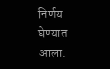निर्णय घेण्यात आला.